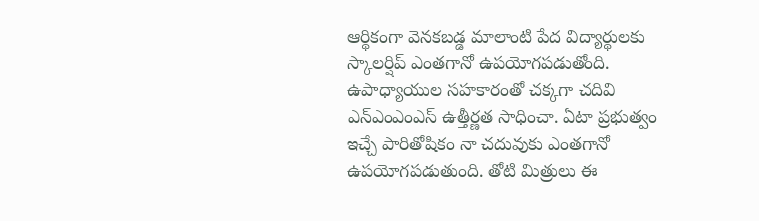ఆర్థికంగా వెనకబడ్డ మాలాంటి పేద విద్యార్థులకు స్కాలర్షిప్ ఎంతగానో ఉపయోగపడుతోంది. ఉపాధ్యాయుల సహకారంతో చక్కగా చదివి ఎన్ఎంఎంఎస్ ఉత్తీర్ణత సాధించా. ఏటా ప్రభుత్వం ఇచ్చే పారితోషికం నా చదువుకు ఎంతగానో ఉపయోగపడుతుంది. తోటి మిత్రులు ఈ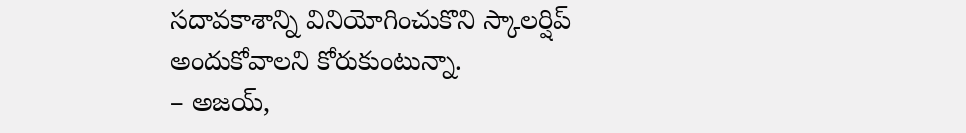సదావకాశాన్ని వినియోగించుకొని స్కాలర్షిప్ అందుకోవాలని కోరుకుంటున్నా.
– అజయ్,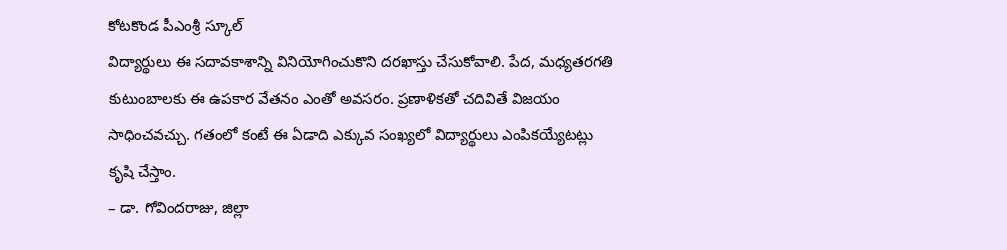కోటకొండ పీఎంశ్రీ స్కూల్
విద్యార్థులు ఈ సదావకాశాన్ని వినియోగించుకొని దరఖాస్తు చేసుకోవాలి. పేద, మధ్యతరగతి కుటుంబాలకు ఈ ఉపకార వేతనం ఎంతో అవసరం. ప్రణాళికతో చదివితే విజయం సాధించవచ్చు. గతంలో కంటే ఈ ఏడాది ఎక్కువ సంఖ్యలో విద్యార్థులు ఎంపికయ్యేటట్లు కృషి చేస్తాం.
– డా. గోవిందరాజు, జిల్లా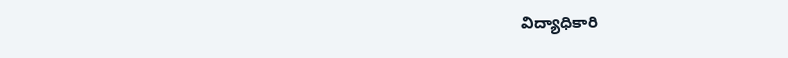విద్యాధికారి